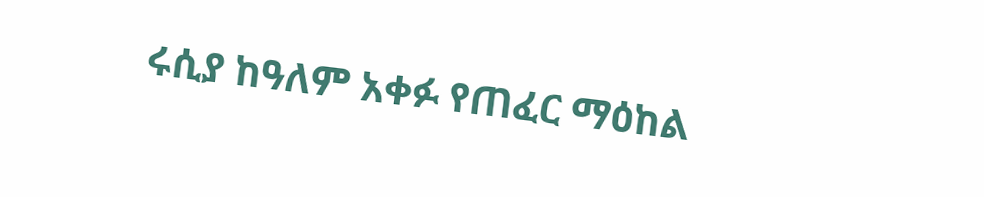ሩሲያ ከዓለም አቀፉ የጠፈር ማዕከል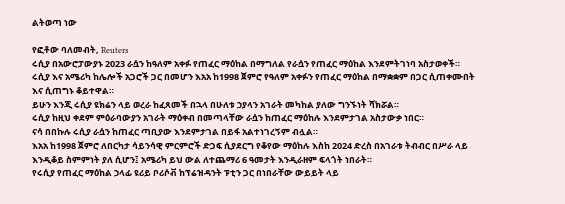ልትወጣ ነው

የፎቶው ባለመብት, Reuters
ሩሲያ በአውሮፓውያኑ 2023 ራሷን ከዓለም አቀፉ የጠፈር ማዕከል በማግለል የራሷን የጠፈር ማዕከል እንደምትገነባ አስታወቀች።
ሩሲያ እና አሜሪካ ከሌሎች አጋሮች ጋር በመሆን እአአ ከ1998 ጀምሮ የዓለም አቀፉን የጠፈር ማዕከል በማቋቋም በጋር ሲጠቀሙበት እና ሲጠግኑ ቆይተዋል።
ይሁን እንጂ ሩሲያ ዩክሬን ላይ ወረራ ከፈጸመች በኋላ በሁለቱ ኃያላን አገራት መካከል ያለው ግንኙነት ሻክሯል።
ሩሲያ ከዚህ ቀደም ምዕራባውያን አገራት ማዕቀብ በመጣላቸው ራሷን ከጠፈር ማዕከሉ እንደምታገል አስታውቃ ነበር።
ናሳ በበኩሉ ሩሲያ ራሷን ከጠፈር ጣቢያው እንደምታገል በይፋ አልተነገረኝም ብሏል።
እአአ ከ1998 ጀምሮ ለበርካታ ሳይንሳዊ ምርምሮች ድጋፍ ሲያደርግ የቆየው ማዕከሉ እስከ 2024 ድረስ በአገራቱ ትብብር በሥራ ላይ እንዲቆይ ስምምነት ያለ ሲሆን፤ አሜሪካ ይህ ውል ለተጨማሪ 6 ዓመታት እንዲራዘም ፍላጎት ነበራት።
የሩሲያ የጠፈር ማዕከል ኃላፊ ዩሪይ ቦሪሶቭ ከፕሬዝዳንት ፑቲን ጋር በነበራቸው ውይይት ላይ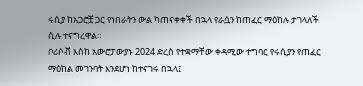ሩሲያ ከአጋሮቿ ጋር የነበራትን ውል ካጠናቀቀች በኋላ የራሷን ከጠፈር ማዕከሉ ታገላለች ሲሉ ተናግረዋል።
ቦሪሶቭ እስከ አውሮፓውያኑ 2024 ድረስ የተቋማቸው ቀዳሚው ተግባር የሩሲያን የጠፈር ማዕከል መገንባት እንደሆነ ከተናገሩ በኋላ፤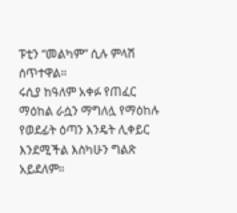ፑቲን “መልካም” ሲሉ ምላሽ ሰጥተዋል።
ሩሲያ ከዓለም አቀፉ የጠፈር ማዕከል ራሷን ማግለሏ የማዕከሉ የወደፊት ዕጣን እንዴት ሊቀይር እንደሚችል እስካሁን ግልጽ አይደለም።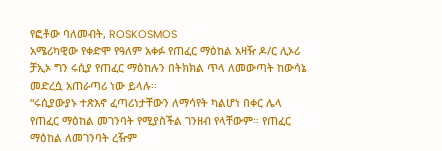የፎቶው ባለመብት, ROSKOSMOS
አሜሪካዊው የቀድሞ የዓለም አቀፉ የጠፈር ማዕከል አዛዥ ዶ/ር ሊኦሪ ቻኢኦ ግን ሩሲያ የጠፈር ማዕከሉን በትክክል ጥላ ለመውጣት ከውሳኔ መድረሷ አጠራጣሪ ነው ይላሉ።
“ሩሲያውያኑ ተጽእኖ ፈጣሪነታቸውን ለማሳየት ካልሆነ በቀር ሌላ የጠፈር ማዕከል መገንባት የሚያስችል ገንዘብ የላቸውም። የጠፈር ማዕከል ለመገንባት ረዥም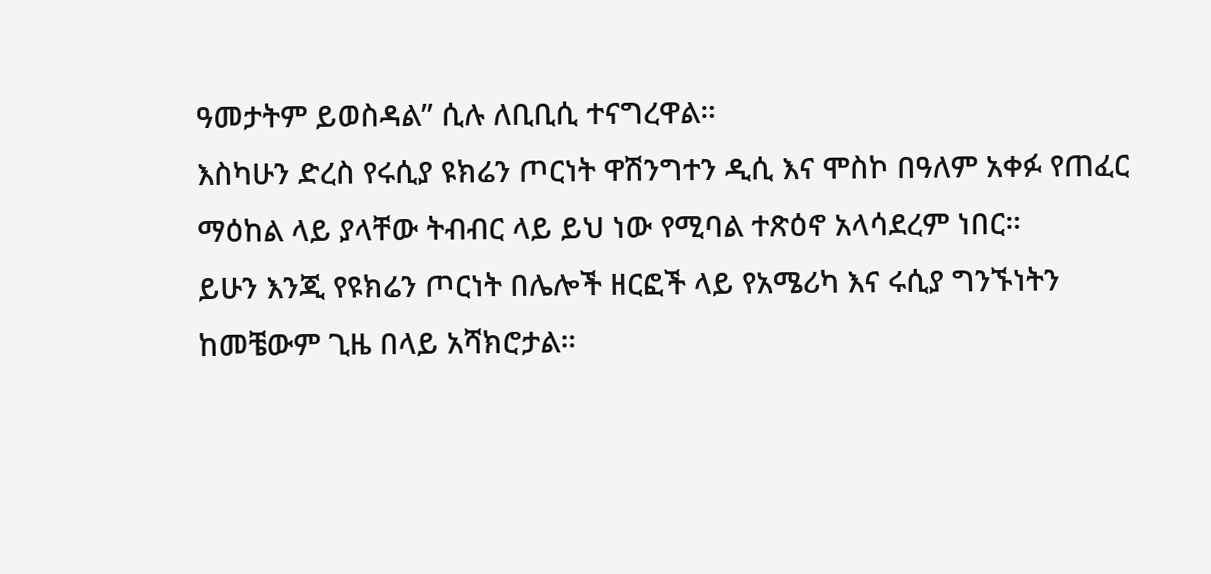ዓመታትም ይወስዳል” ሲሉ ለቢቢሲ ተናግረዋል።
እስካሁን ድረስ የሩሲያ ዩክሬን ጦርነት ዋሽንግተን ዲሲ እና ሞስኮ በዓለም አቀፉ የጠፈር ማዕከል ላይ ያላቸው ትብብር ላይ ይህ ነው የሚባል ተጽዕኖ አላሳደረም ነበር።
ይሁን እንጂ የዩክሬን ጦርነት በሌሎች ዘርፎች ላይ የአሜሪካ እና ሩሲያ ግንኙነትን ከመቼውም ጊዜ በላይ አሻክሮታል።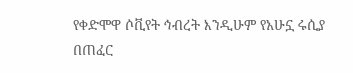የቀድሞዋ ሶቪየት ኅብረት እንዲሁም የአሁኗ ሩሲያ በጠፈር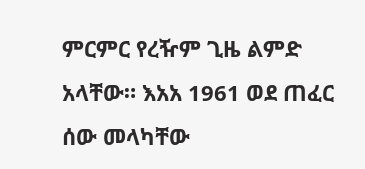ምርምር የረዥም ጊዜ ልምድ አላቸው። እአአ 1961 ወደ ጠፈር ሰው መላካቸው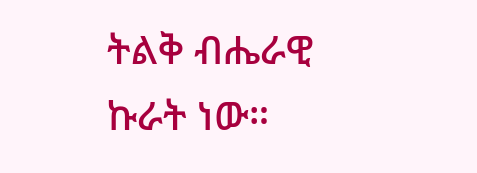ትልቅ ብሔራዊ ኩራት ነው።